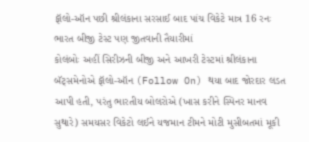ફૉલો-ઑન પછી શ્રીલંકાના સરસાઈ બાદ પાંચ વિકેટે માત્ર 16 રનઃ ભારત બીજી ટેસ્ટ પણ જીતવાની તૈયારીમાં
કોલંબોઃ અહીં સિરીઝની બીજી અને આખરી ટેસ્ટમાં શ્રીલંકાના બૅટ્સમેનોએ ફૉલો-ઑન (Follow On) થયા બાદ જોરદાર લડત આપી હતી, પરંતુ ભારતીય બોલરોએ (ખાસ કરીને સ્પિનર માનવ સુથારે) સમયસર વિકેટો લઈને યજમાન ટીમને મોટી મુસીબતમાં મૂકી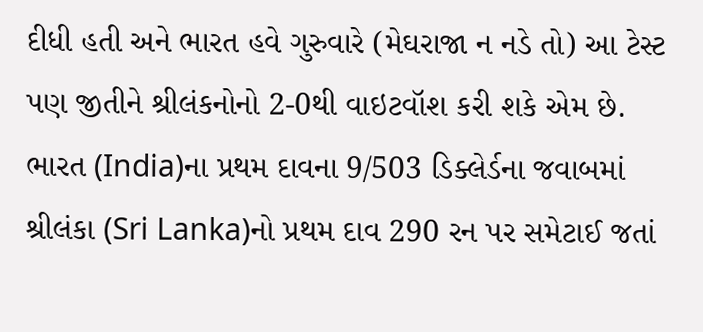દીધી હતી અને ભારત હવે ગુરુવારે (મેઘરાજા ન નડે તો) આ ટેસ્ટ પણ જીતીને શ્રીલંકનોનો 2-0થી વાઇટવૉશ કરી શકે એમ છે.
ભારત (India)ના પ્રથમ દાવના 9/503 ડિક્લેર્ડના જવાબમાં શ્રીલંકા (Sri Lanka)નો પ્રથમ દાવ 290 રન પર સમેટાઈ જતાં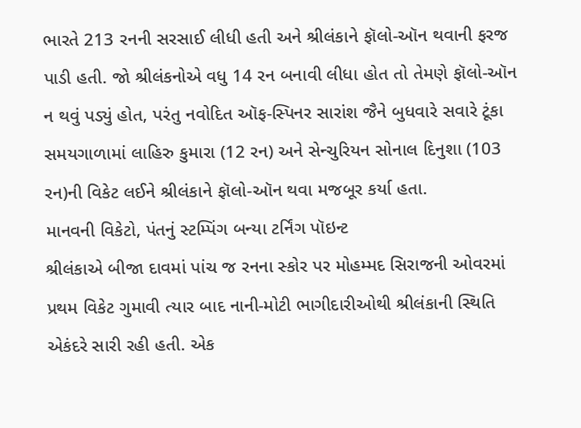ભારતે 213 રનની સરસાઈ લીધી હતી અને શ્રીલંકાને ફૉલો-ઑન થવાની ફરજ પાડી હતી. જો શ્રીલંકનોએ વધુ 14 રન બનાવી લીધા હોત તો તેમણે ફૉલો-ઑન ન થવું પડ્યું હોત, પરંતુ નવોદિત ઑફ-સ્પિનર સારાંશ જૈને બુધવારે સવારે ટૂંકા સમયગાળામાં લાહિરુ કુમારા (12 રન) અને સેન્ચુરિયન સોનાલ દિનુશા (103 રન)ની વિકેટ લઈને શ્રીલંકાને ફૉલો-ઑન થવા મજબૂર કર્યા હતા.
માનવની વિકેટો, પંતનું સ્ટમ્પિંગ બન્યા ટર્નિંગ પૉઇન્ટ
શ્રીલંકાએ બીજા દાવમાં પાંચ જ રનના સ્કોર પર મોહમ્મદ સિરાજની ઓવરમાં પ્રથમ વિકેટ ગુમાવી ત્યાર બાદ નાની-મોટી ભાગીદારીઓથી શ્રીલંકાની સ્થિતિ એકંદરે સારી રહી હતી. એક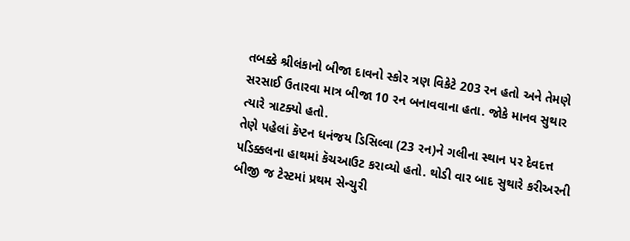તબક્કે શ્રીલંકાનો બીજા દાવનો સ્કોર ત્રણ વિકેટે 203 રન હતો અને તેમણે સરસાઈ ઉતારવા માત્ર બીજા 10 રન બનાવવાના હતા. જોકે માનવ સુથાર ત્યારે ત્રાટક્યો હતો.
તેણે પહેલાં કૅપ્ટન ધનંજય ડિસિલ્વા (23 રન)ને ગલીના સ્થાન પર દેવદત્ત પડિક્કલના હાથમાં કૅચઆઉટ કરાવ્યો હતો. થોડી વાર બાદ સુથારે કરીઅરની બીજી જ ટેસ્ટમાં પ્રથમ સેન્ચુરી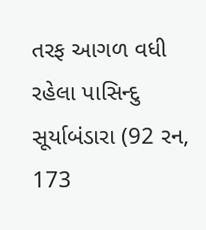તરફ આગળ વધી રહેલા પાસિન્દુ સૂર્યાબંડારા (92 રન, 173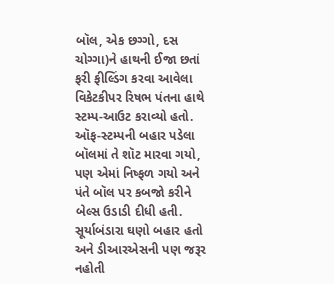બૉલ, એક છગ્ગો, દસ ચોગ્ગા)ને હાથની ઈજા છતાં ફરી ફીલ્ડિંગ કરવા આવેલા વિકેટકીપર રિષભ પંતના હાથે સ્ટમ્પ-આઉટ કરાવ્યો હતો. ઑફ-સ્ટમ્પની બહાર પડેલા બૉલમાં તે શૉટ મારવા ગયો, પણ એમાં નિષ્ફળ ગયો અને પંતે બૉલ પર કબજો કરીને બેલ્સ ઉડાડી દીધી હતી. સૂર્યાબંડારા ઘણો બહાર હતો અને ડીઆરએસની પણ જરૂર નહોતી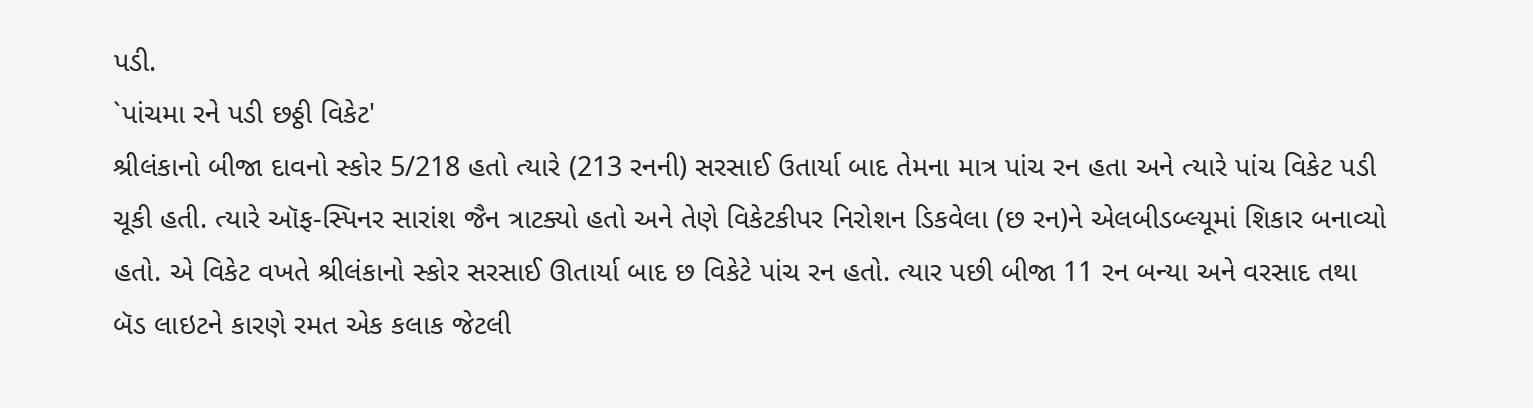પડી.
`પાંચમા રને પડી છઠ્ઠી વિકેટ'
શ્રીલંકાનો બીજા દાવનો સ્કોર 5/218 હતો ત્યારે (213 રનની) સરસાઈ ઉતાર્યા બાદ તેમના માત્ર પાંચ રન હતા અને ત્યારે પાંચ વિકેટ પડી ચૂકી હતી. ત્યારે ઑફ-સ્પિનર સારાંશ જૈન ત્રાટક્યો હતો અને તેણે વિકેટકીપર નિરોશન ડિકવેલા (છ રન)ને એલબીડબ્લ્યૂમાં શિકાર બનાવ્યો હતો. એ વિકેટ વખતે શ્રીલંકાનો સ્કોર સરસાઈ ઊતાર્યા બાદ છ વિકેટે પાંચ રન હતો. ત્યાર પછી બીજા 11 રન બન્યા અને વરસાદ તથા બૅડ લાઇટને કારણે રમત એક કલાક જેટલી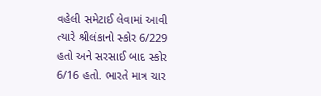વહેલી સમેટાઈ લેવામાં આવી ત્યારે શ્રીલંકાનો સ્કોર 6/229 હતો અને સરસાઈ બાદ સ્કોર 6/16 હતો. ભારતે માત્ર ચાર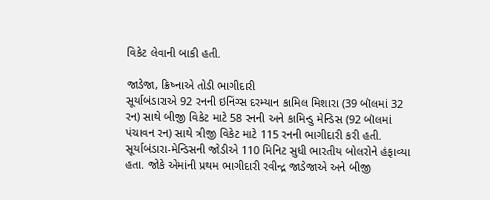વિકેટ લેવાની બાકી હતી.

જાડેજા, ક્રિષ્નાએ તોડી ભાગીદારી
સૂર્યાબંડારાએ 92 રનની ઇનિંગ્સ દરમ્યાન કામિલ મિશારા (39 બૉલમાં 32 રન) સાથે બીજી વિકેટ માટે 58 રનની અને કામિન્ડુ મેન્ડિસ (92 બૉલમાં પંચાવન રન) સાથે ત્રીજી વિકેટ માટે 115 રનની ભાગીદારી કરી હતી. સૂર્યાબંડારા-મેન્ડિસની જોડીએ 110 મિનિટ સુધી ભારતીય બોલરોને હંફાવ્યા હતા. જોકે એમાંની પ્રથમ ભાગીદારી રવીન્દ્ર જાડેજાએ અને બીજી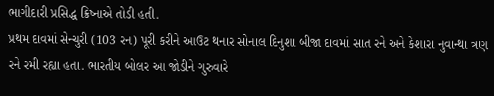ભાગીદારી પ્રસિદ્ધ ક્રિષ્નાએ તોડી હતી.
પ્રથમ દાવમાં સેન્ચુરી (103 રન) પૂરી કરીને આઉટ થનાર સોનાલ દિનુશા બીજા દાવમાં સાત રને અને કેશારા નુવાન્થા ત્રણ રને રમી રહ્યા હતા. ભારતીય બોલર આ જોડીને ગુરુવારે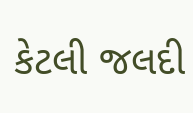કેટલી જલદી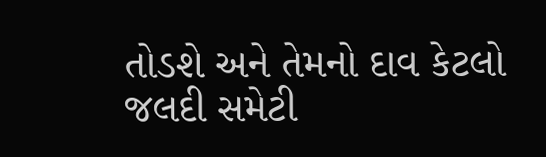તોડશે અને તેમનો દાવ કેટલો જલદી સમેટી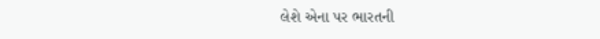લેશે એના પર ભારતની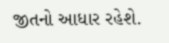જીતનો આધાર રહેશે.